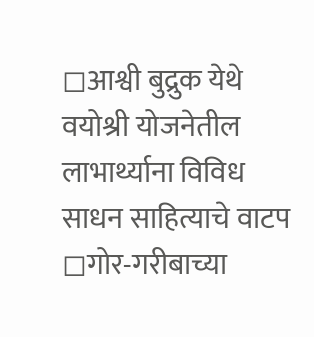◻आश्वी बुद्रुक येथे वयोश्री योजनेतील लाभार्थ्याना विविध साधन साहित्याचे वाटप
◻गोर-गरीबाच्या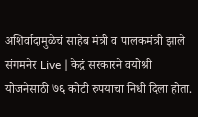अशिर्वादामुळेचं साहेब मंत्री व पालकमंत्री झाले
संगमनेर Live | केद्रं सरकारने वयोश्री योजनेसाठी ७६ कोटी रुपयाचा निधी दिला होता.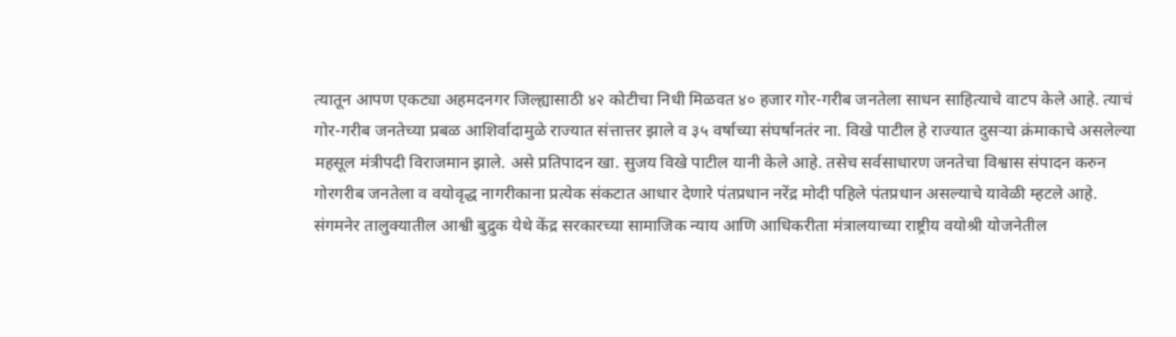त्यातून आपण एकट्या अहमदनगर जिल्ह्यासाठी ४२ कोटीचा निधी मिळवत ४० हजार गोर-गरीब जनतेला साधन साहित्याचे वाटप केले आहे. त्याचं गोर-गरीब जनतेच्या प्रबळ आशिर्वादामुळे राज्यात संत्तात्तर झाले व ३५ वर्षाच्या संघर्षानतंर ना. विखे पाटील हे राज्यात दुसऱ्या क्रंमाकाचे असलेल्या महसूल मंत्रीपदी विराजमान झाले. असे प्रतिपादन खा. सुजय विखे पाटील यानी केले आहे. तसेच सर्वसाधारण जनतेचा विश्वास संपादन करुन गोरगरीब जनतेला व वयोवृद्ध नागरीकाना प्रत्येक संकटात आधार देणारे पंतप्रधान नरेंद्र मोदी पहिले पंतप्रधान असल्याचे यावेळी म्हटले आहे.
संगमनेर तालुक्यातील आश्वी बुद्रुक येथे केंद्र सरकारच्या सामाजिक न्याय आणि आधिकरीता मंत्रालयाच्या राष्ट्रीय वयोश्री योजनेतील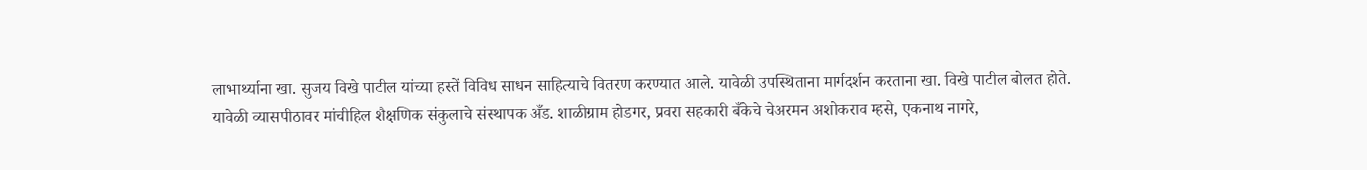लाभार्थ्याना खा. सुजय विखे पाटील यांच्या हस्तें विविध साधन साहित्याचे वितरण करण्यात आले. यावेळी उपस्थिताना मार्गदर्शन करताना खा. विखे पाटील बोलत होते.
यावेळी व्यासपीठावर मांचीहिल शैक्षणिक संकुलाचे संस्थापक अँड. शाळीग्राम होडगर, प्रवरा सहकारी बँकेचे चेअरमन अशोकराव म्हसे, एकनाथ नागरे,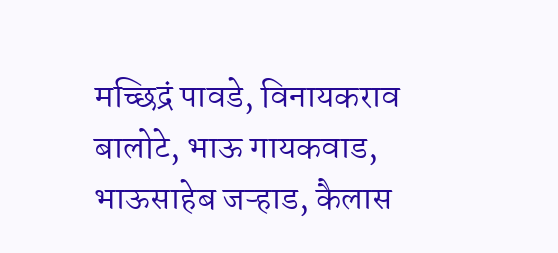मच्छिद्रं पावडे, विनायकराव बालोटे, भाऊ गायकवाड, भाऊसाहेब जऱ्हाड, कैलास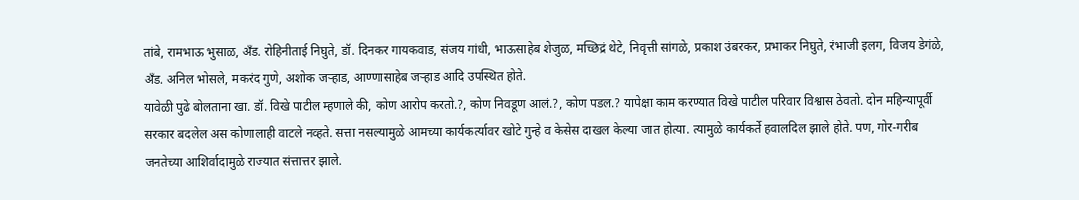तांबे, रामभाऊ भुसाळ, अँड. रोहिनीताई निघुते, डॉ. दिनकर गायकवाड, संजय गांधी, भाऊसाहेब शेजुळ, मच्छिद्रं थेटे, निवृत्ती सांगळे, प्रकाश उंबरकर, प्रभाकर निघुते, रंभाजी इलग, विजय डेगंळे, अँड. अनिल भोसले, मकरंद गुणे, अशोक जऱ्हाड, आण्णासाहेब जऱ्हाड आदि उपस्थित होते.
यावेळी पुढे बोलताना खा. डॉ. विखे पाटील म्हणाले की, कोण आरोप करतो.?, कोण निवडूण आलं.?, कोण पडल.? यापेक्षा काम करण्यात विखे पाटील परिवार विश्वास ठेवतो. दोन महिन्यापूर्वी सरकार बदलेल अस कोणालाही वाटले नव्हते. सत्ता नसल्यामुळे आमच्या कार्यकर्त्यावर खोटे गुन्हे व केसेस दाखल केल्या जात होत्या. त्यामुळे कार्यकर्ते हवालदिल झाले होते. पण, गोर-गरीब जनतेच्या आशिर्वादामुळे राज्यात संत्तात्तर झाले.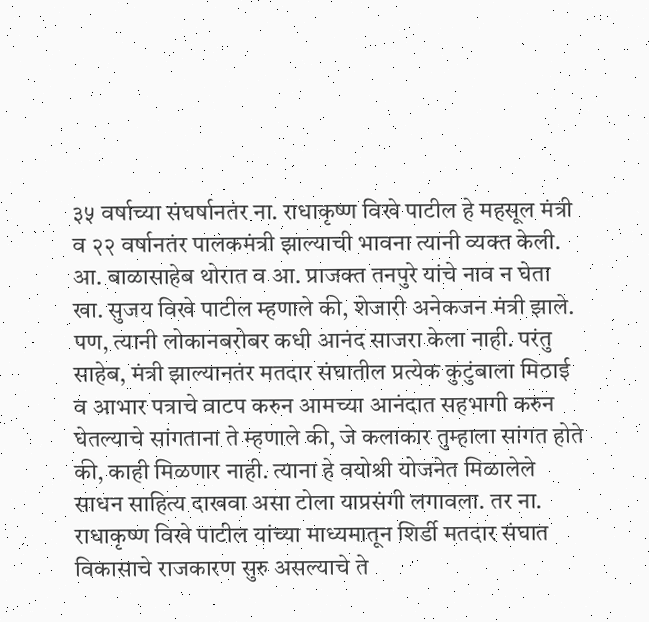३५ वर्षाच्या संघर्षानतंर ना. राधाकृष्ण विखे पाटील हे महसूल मंत्री व २२ वर्षानतंर पालकमंत्री झाल्याची भावना त्यानी व्यक्त केली.
आ. बाळासाहेब थोरात व आ. प्राजक्त तनपुरे यांचे नाव न घेता खा. सुजय विखे पाटील म्हणाले की, शेजारी अनेकजन मंत्री झाले. पण, त्यानी लोकानबरोबर कधी आनंद साजरा केला नाही. परंतु साहेब, मंत्री झाल्यानतंर मतदार संघातील प्रत्येक कुटुंबाला मिठाई व आभार पत्राचे वाटप करुन आमच्या आनंदात सहभागी करुन घेतल्याचे सांगताना ते म्हणाले की, जे कलाकार तुम्हाला सांगत होते की, काही मिळणार नाही. त्याना हे वयोश्री योजनेत मिळालेले साधन साहित्य दाखवा असा टोला याप्रसंगी लगावला. तर ना. राधाकृष्ण विखे पाटील यांच्या माध्यमातून शिर्डी मतदार संघात विकासाचे राजकारण सुरु असल्याचे ते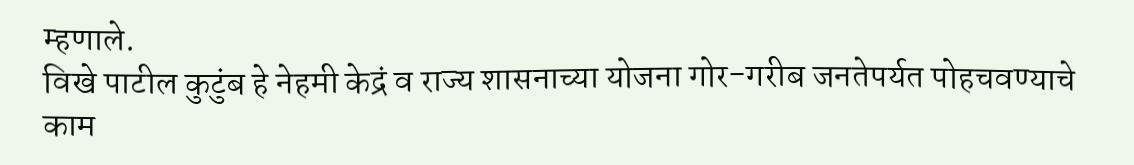म्हणाले.
विखे पाटील कुटुंब हे नेहमी केद्रं व राज्य शासनाच्या योजना गोर-गरीब जनतेपर्यत पोहचवण्याचे काम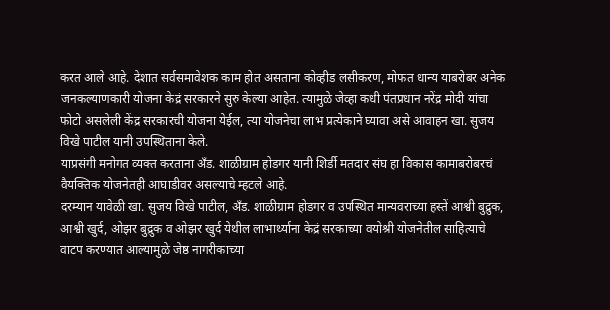करत आले आहे. देशात सर्वसमावेशक काम होत असताना कोव्हीड लसीकरण, मोफत धान्य याबरोबर अनेक जनकल्याणकारी योजना केद्रं सरकारने सुरु केल्या आहेत. त्यामुळे जेव्हा कधी पंतप्रधान नरेंद्र मोदी यांचा फोटो असलेली केंद्र सरकारची योजना येईल, त्या योजनेचा लाभ प्रत्येकाने घ्यावा असे आवाहन खा. सुजय विखे पाटील यानी उपस्थिताना केले.
याप्रसंगी मनोगत व्यक्त करताना अँड. शाळीग्राम होडगर यानी शिर्डी मतदार संघ हा विकास कामाबरोबरचं वैयक्तिक योजनेतही आघाडीवर असल्याचे म्हटले आहे.
दरम्यान यावेळी खा. सुजय विखे पाटील, अँड. शाळीग्राम होडगर व उपस्थित मान्यवराच्या हस्तें आश्वी बुद्रुक, आश्वी खुर्द, ओझर बुद्रुक व ओझर खुर्द येथील लाभार्थ्याना केद्रं सरकाच्या वयोश्री योजनेतील साहित्याचे वाटप करण्यात आल्यामुळे जेष्ठ नागरीकाच्या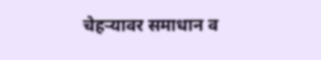चेहऱ्यावर समाधान व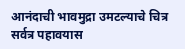आनंदाची भावमुद्रा उमटल्याचे चित्र सर्वत्र पहावयास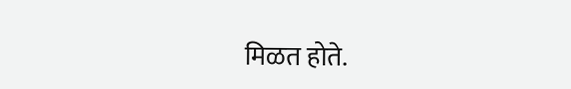मिळत होते.